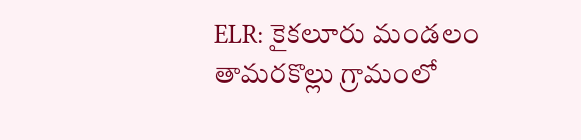ELR: కైకలూరు మండలం తామరకొల్లు గ్రామంలో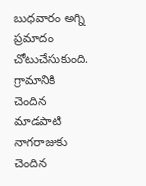బుధవారం అగ్ని ప్రమాదం చోటుచేసుకుంది. గ్రామానికి చెందిన మాడపాటి నాగరాజుకు చెందిన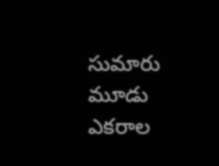సుమారు మూడు ఎకరాల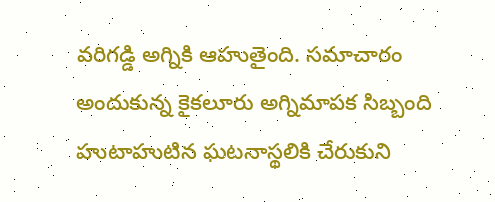వరిగడ్డి అగ్నికి ఆహుతైంది. సమాచారం అందుకున్న కైకలూరు అగ్నిమాపక సిబ్బంది హుటాహుటిన ఘటనాస్థలికి చేరుకుని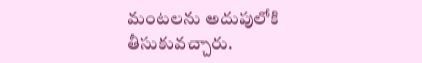మంటలను అదుపులోకి తీసుకువచ్చారు.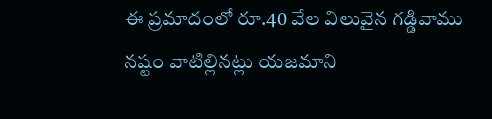ఈ ప్రమాదంలో రూ.40 వేల విలువైన గడ్డివాము నష్టం వాటిల్లినట్లు యజమాని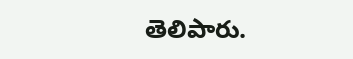తెలిపారు.